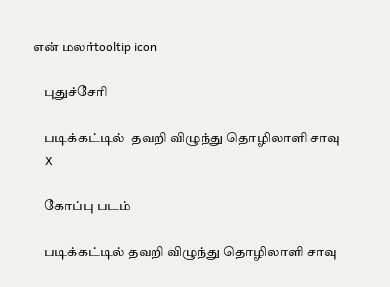என் மலர்tooltip icon

    புதுச்சேரி

    படிக்கட்டில்  தவறி விழுந்து தொழிலாளி சாவு
    X

    கோப்பு படம்

    படிக்கட்டில் தவறி விழுந்து தொழிலாளி சாவு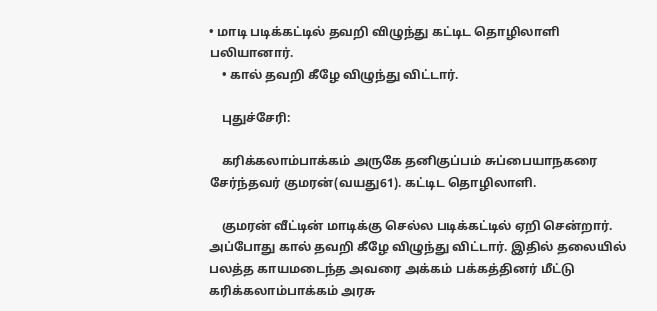• மாடி படிக்கட்டில் தவறி விழுந்து கட்டிட தொழிலாளி பலியானார்.
    • கால் தவறி கீழே விழுந்து விட்டார்.

    புதுச்சேரி:

    கரிக்கலாம்பாக்கம் அருகே தனிகுப்பம் சுப்பையாநகரை சேர்ந்தவர் குமரன்(வயது61). கட்டிட தொழிலாளி.

    குமரன் வீட்டின் மாடிக்கு செல்ல படிக்கட்டில் ஏறி சென்றார். அப்போது கால் தவறி கீழே விழுந்து விட்டார். இதில் தலையில் பலத்த காயமடைந்த அவரை அக்கம் பக்கத்தினர் மீட்டு கரிக்கலாம்பாக்கம் அரசு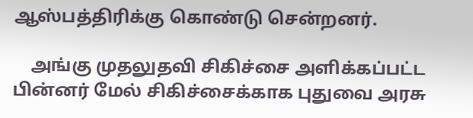ஆஸ்பத்திரிக்கு கொண்டு சென்றனர்.

    அங்கு முதலுதவி சிகிச்சை அளிக்கப்பட்ட பின்னர் மேல் சிகிச்சைக்காக புதுவை அரசு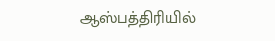ஆஸ்பத்திரியில்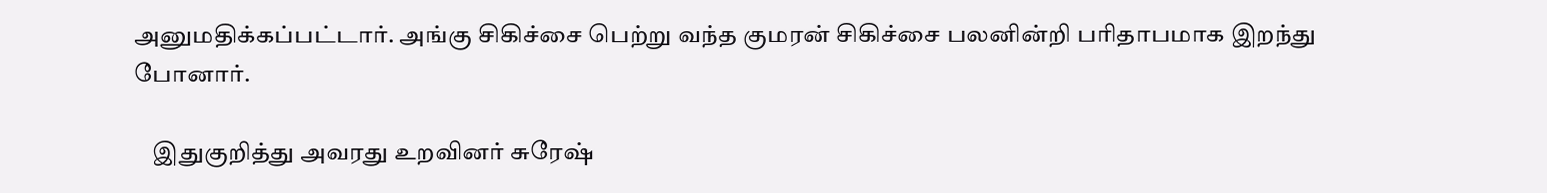அனுமதிக்கப்பட்டார். அங்கு சிகிச்சை பெற்று வந்த குமரன் சிகிச்சை பலனின்றி பரிதாபமாக இறந்து போனார்.

    இதுகுறித்து அவரது உறவினர் சுரேஷ்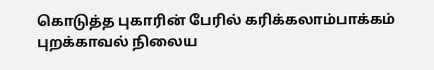கொடுத்த புகாரின் பேரில் கரிக்கலாம்பாக்கம் புறக்காவல் நிலைய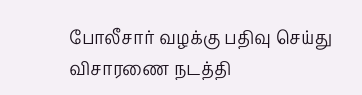போலீசார் வழக்கு பதிவு செய்து விசாரணை நடத்தி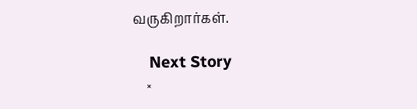வருகிறார்கள்.

    Next Story
    ×